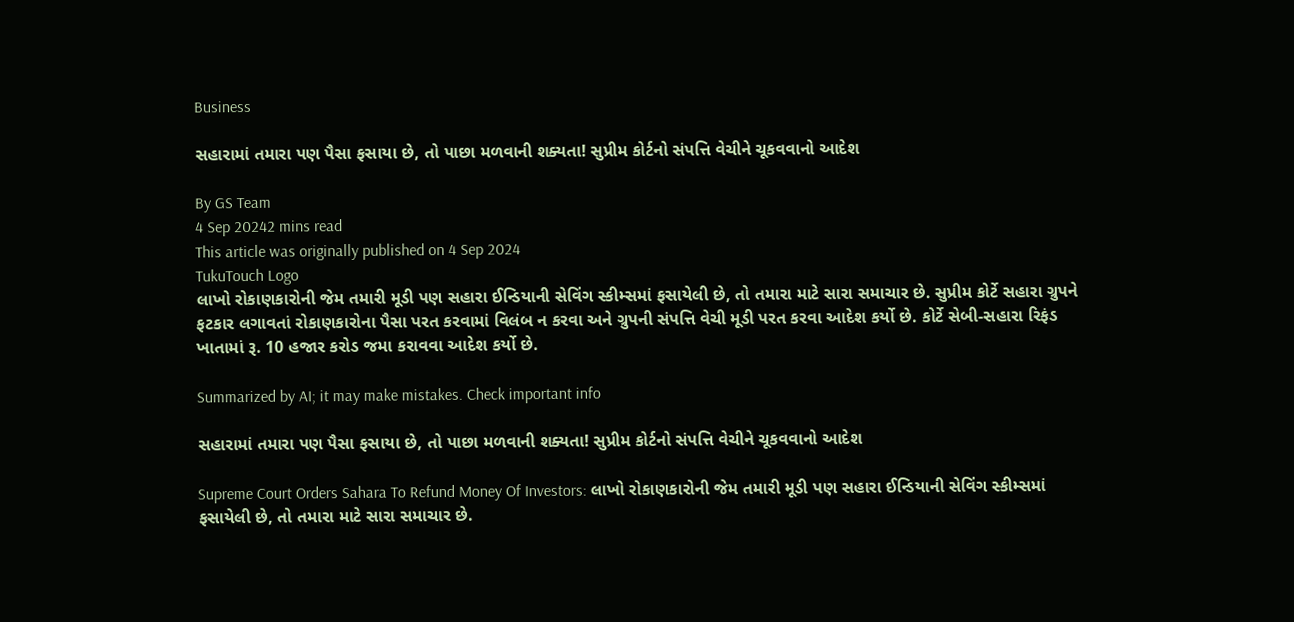Business

સહારામાં તમારા પણ પૈસા ફસાયા છે, તો પાછા મળવાની શક્યતા! સુપ્રીમ કોર્ટનો સંપત્તિ વેચીને ચૂકવવાનો આદેશ

By GS Team
4 Sep 20242 mins read
This article was originally published on 4 Sep 2024
TukuTouch Logo
લાખો રોકાણકારોની જેમ તમારી મૂડી પણ સહારા ઈન્ડિયાની સેવિંગ સ્કીમ્સમાં ફસાયેલી છે, તો તમારા માટે સારા સમાચાર છે. સુપ્રીમ કોર્ટે સહારા ગ્રુપને ફટકાર લગાવતાં રોકાણકારોના પૈસા પરત કરવામાં વિલંબ ન કરવા અને ગ્રુપની સંપત્તિ વેચી મૂડી પરત કરવા આદેશ કર્યો છે. કોર્ટે સેબી-સહારા રિફંડ ખાતામાં રૂ. 10 હજાર કરોડ જમા કરાવવા આદેશ કર્યો છે.

Summarized by AI; it may make mistakes. Check important info

સહારામાં તમારા પણ પૈસા ફસાયા છે, તો પાછા મળવાની શક્યતા! સુપ્રીમ કોર્ટનો સંપત્તિ વેચીને ચૂકવવાનો આદેશ

Supreme Court Orders Sahara To Refund Money Of Investors: લાખો રોકાણકારોની જેમ તમારી મૂડી પણ સહારા ઈન્ડિયાની સેવિંગ સ્કીમ્સમાં ફસાયેલી છે, તો તમારા માટે સારા સમાચાર છે.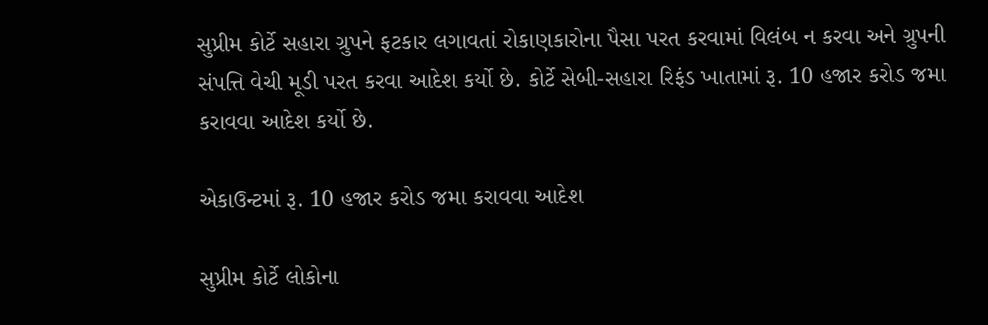સુપ્રીમ કોર્ટે સહારા ગ્રુપને ફટકાર લગાવતાં રોકાણકારોના પૈસા પરત કરવામાં વિલંબ ન કરવા અને ગ્રુપની સંપત્તિ વેચી મૂડી પરત કરવા આદેશ કર્યો છે. કોર્ટે સેબી-સહારા રિફંડ ખાતામાં રૂ. 10 હજાર કરોડ જમા કરાવવા આદેશ કર્યો છે.

એકાઉન્ટમાં રૂ. 10 હજાર કરોડ જમા કરાવવા આદેશ

સુપ્રીમ કોર્ટે લોકોના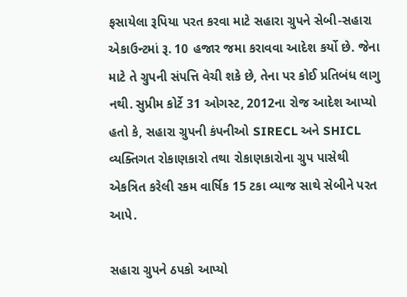ફસાયેલા રૂપિયા પરત કરવા માટે સહારા ગ્રુપને સેબી-સહારા એકાઉન્ટમાં રૂ. 10 હજાર જમા કરાવવા આદેશ કર્યો છે. જેના માટે તે ગ્રુપની સંપત્તિ વેચી શકે છે, તેના પર કોઈ પ્રતિબંધ લાગુ નથી. સુપ્રીમ કોર્ટે 31 ઓગસ્ટ, 2012ના રોજ આદેશ આપ્યો હતો કે, સહારા ગ્રુપની કંપનીઓ SIRECL અને SHICL વ્યક્તિગત રોકાણકારો તથા રોકાણકારોના ગ્રુપ પાસેથી એકત્રિત કરેલી રકમ વાર્ષિક 15 ટકા વ્યાજ સાથે સેબીને પરત આપે.

સહારા ગ્રુપને ઠપકો આપ્યો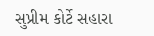સુપ્રીમ કોર્ટે સહારા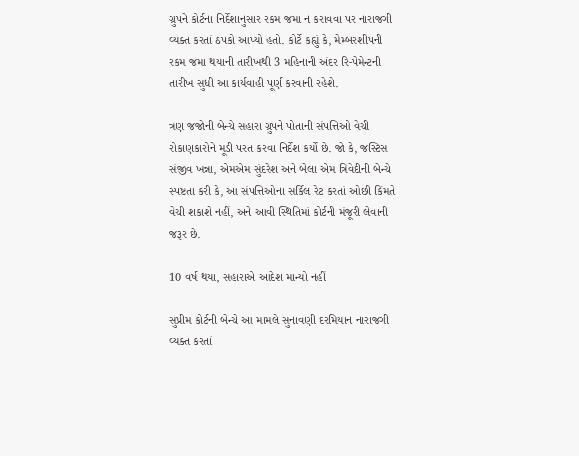ગ્રુપને કોર્ટના નિર્દેશાનુસાર રકમ જમા ન કરાવવા પર નારાજગી વ્યક્ત કરતાં ઠપકો આપ્યો હતો. કોર્ટે કહ્યું કે, મેમ્બરશીપની રકમ જમા થયાની તારીખથી 3 મહિનાની અંદર રિ-પેમેન્ટની તારીખ સુધી આ કાર્યવાહી પૂર્ણ કરવાની રહેશે.

ત્રણ જજોની બેન્ચે સહારા ગ્રુપને પોતાની સંપત્તિઓ વેચી રોકાણકારોને મૂડી પરત કરવા નિર્દેશ કર્યો છે. જો કે, જસ્ટિસ સંજીવ ખન્ના, એમએમ સુંદરેશ અને બેલા એમ ત્રિવેદીની બેન્ચે સ્પષ્ટતા કરી કે, આ સંપત્તિઓના સર્કિલ રેટ કરતાં ઓછી કિંમતે વેચી શકાશે નહીં, અને આવી સ્થિતિમાં કોર્ટની મંજૂરી લેવાની જરૂર છે.

10 વર્ષ થયા, સહારાએ આદેશ માન્યો નહીં

સુપ્રીમ કોર્ટની બેન્ચે આ મામલે સુનાવણી દરમિયાન નારાજગી વ્યક્ત કરતાં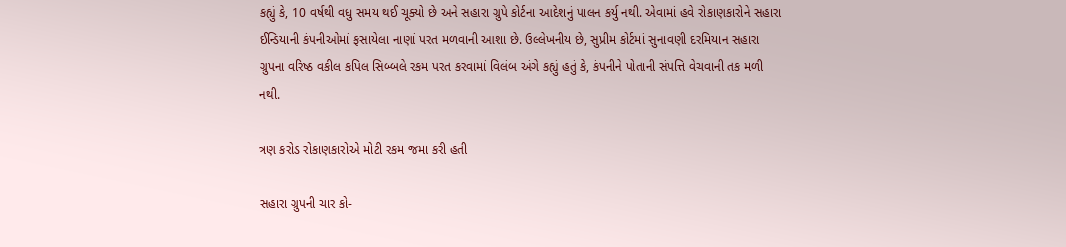કહ્યું કે, 10 વર્ષથી વધુ સમય થઈ ચૂક્યો છે અને સહારા ગ્રુપે કોર્ટના આદેશનું પાલન કર્યુ નથી. એવામાં હવે રોકાણકારોને સહારા ઈન્ડિયાની કંપનીઓમાં ફસાયેલા નાણાં પરત મળવાની આશા છે. ઉલ્લેખનીય છે, સુપ્રીમ કોર્ટમાં સુનાવણી દરમિયાન સહારા ગ્રુપના વરિષ્ઠ વકીલ કપિલ સિબ્બલે રકમ પરત કરવામાં વિલંબ અંગે કહ્યું હતું કે, કંપનીને પોતાની સંપત્તિ વેચવાની તક મળી નથી.

ત્રણ કરોડ રોકાણકારોએ મોટી રકમ જમા કરી હતી

સહારા ગ્રુપની ચાર કો-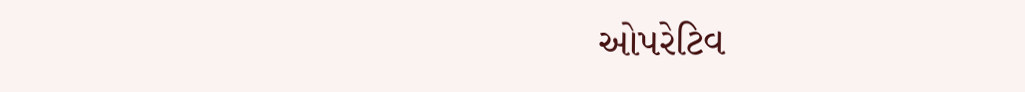ઓપરેટિવ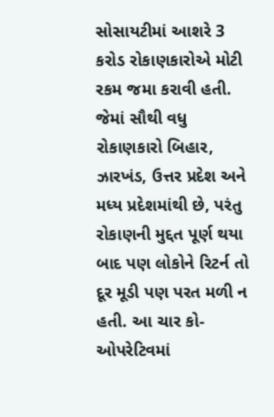સોસાયટીમાં આશરે 3 કરોડ રોકાણકારોએ મોટી રકમ જમા કરાવી હતી. જેમાં સૌથી વધુ રોકાણકારો બિહાર, ઝારખંડ, ઉત્તર પ્રદેશ અને મધ્ય પ્રદેશમાંથી છે, પરંતુ રોકાણની મુદ્દત પૂર્ણ થયા બાદ પણ લોકોને રિટર્ન તો દૂર મૂડી પણ પરત મળી ન હતી. આ ચાર કો-ઓપરેટિવમાં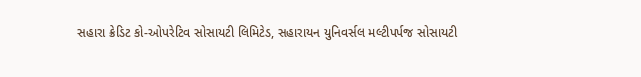સહારા ક્રેડિટ કો-ઓપરેટિવ સોસાયટી લિમિટેડ, સહારાયન યુનિવર્સલ મલ્ટીપર્પજ સોસાયટી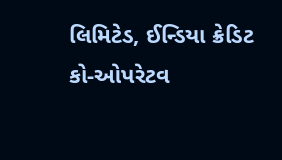લિમિટેડ, ઈન્ડિયા ક્રેડિટ કો-ઓપરેટવ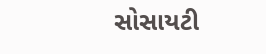સોસાયટી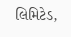લિમિટેડ,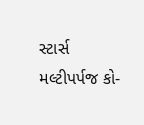સ્ટાર્સ મલ્ટીપર્પજ કો-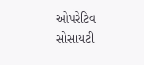ઓપરેટિવ સોસાયટી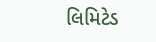લિમિટેડ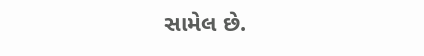સામેલ છે.